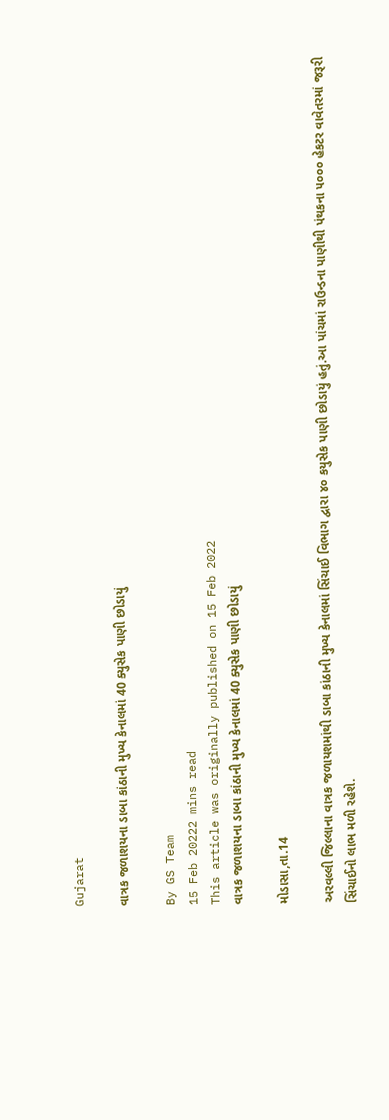Gujarat

વાત્રક જળાશયના ડાબા કાંઠાની મુખ્ય કેનાલમાં 40 ક્યુસેક પાણી છોડાયું

By GS Team
15 Feb 20222 mins read
This article was originally published on 15 Feb 2022
વાત્રક જળાશયના ડાબા કાંઠાની મુખ્ય કેનાલમાં 40 ક્યુસેક પાણી છોડાયું

મોડાસા,તા.14

અરવલ્લી જિલ્લાના વાત્રક જળાયશમાંથી ડાબા કાંઠાની મુખ્ય કેનાલમાં સિંચાઈ વિભાગ દ્વારા ૪૦ કયુસેક પાણી છોડાયું હતું.આ પાંચમાં રાઉન્ડના પાણીથી પંથકના ૫૦૦૦ હેકટર વાવેતરમાં જરૂરી સિંચાઈનો લાભ મળી રહેશે.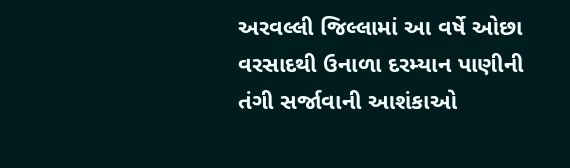અરવલ્લી જિલ્લામાં આ વર્ષે ઓછા વરસાદથી ઉનાળા દરમ્યાન પાણીની તંગી સર્જાવાની આશંકાઓ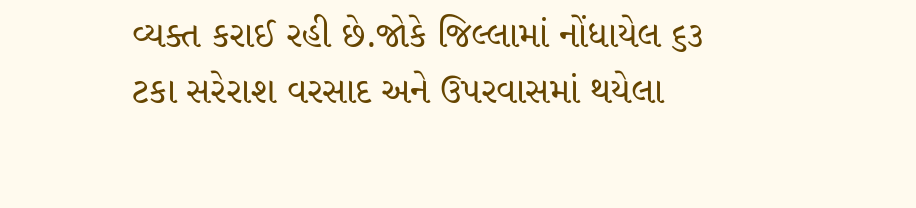વ્યક્ત કરાઈ રહી છે.જોકે જિલ્લામાં નોંધાયેલ ૬૩ ટકા સરેરાશ વરસાદ અને ઉપરવાસમાં થયેલા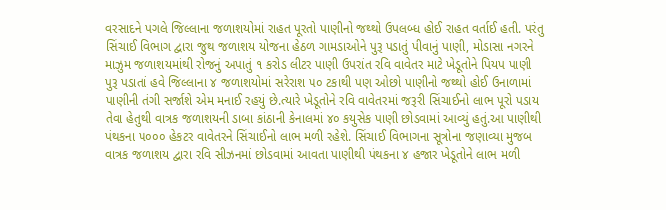વરસાદને પગલે જિલ્લાના જળાશયોમાં રાહત પૂરતો પાણીનો જથ્થો ઉપલબ્ધ હોઈ રાહત વર્તાઈ હતી. પરંતુ સિંચાઈ વિભાગ દ્વારા જુથ જળાશય યોજના હેઠળ ગામડાઓને પુરૂ પડાતું પીવાનું પાણી, મોડાસા નગરને માઝુમ જળાશયમાંથી રોજનું અપાતું ૧ કરોડ લીટર પાણી ઉપરાંત રવિ વાવેતર માટે ખેડૂતોને પિયપ પાણી પુરૂ પડાતાં હવે જિલ્લાના ૪ જળાશયોમાં સરેરાશ ૫૦ ટકાથી પણ ઓછો પાણીનો જથ્થો હોઈ ઉનાળામાં પાણીની તંગી સર્જાશે એમ મનાઈ રહયું છે.ત્યારે ખેડૂતોને રવિ વાવેતરમાં જરૂરી સિંચાઈનો લાભ પૂરો પડાય તેવા હેતુથી વાત્રક જળાશયની ડાબા કાંઠાની કેનાલમાં ૪૦ કયુસેક પાણી છોડવામાં આવ્યું હતું.આ પાણીથી પંથકના ૫૦૦૦ હેકટર વાવેતરને સિંચાઈનો લાભ મળી રહેશે. સિંચાઈ વિભાગના સૂત્રોના જણાવ્યા મુજબ વાત્રક જળાશય દ્વારા રવિ સીઝનમાં છોડવામાં આવતા પાણીથી પંથકના ૪ હજાર ખેડૂતોને લાભ મળી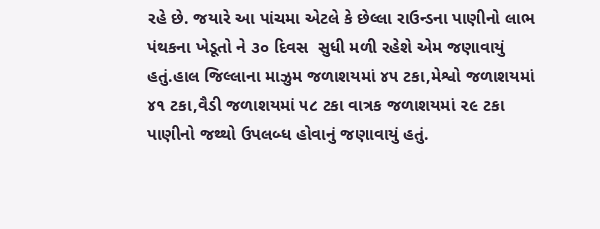રહે છે. જયારે આ પાંચમા એટલે કે છેલ્લા રાઉન્ડના પાણીનો લાભ પંથકના ખેડૂતો ને ૩૦ દિવસ  સુધી મળી રહેશે એમ જણાવાયું હતું.હાલ જિલ્લાના માઝુમ જળાશયમાં ૪૫ ટકા,મેશ્વો જળાશયમાં ૪૧ ટકા,વૈડી જળાશયમાં ૫૮ ટકા વાત્રક જળાશયમાં ૨૯ ટકા પાણીનો જથ્થો ઉપલબ્ધ હોવાનું જણાવાયું હતું.